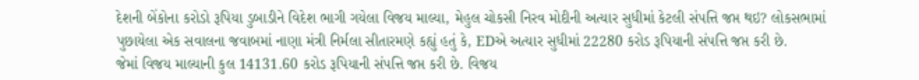દેશની બેંકોના કરોડો રૂપિયા ડુબાડીને વિદેશ ભાગી ગયેલા વિજય માલ્યા, મેહુલ ચોકસી નિરવ મોદીની અત્યાર સુધીમાં કેટલી સંપત્તિ જપ્ત થઇ? લોકસભામાં પુછાયેલા એક સવાલના જવાબમાં નાણા મંત્રી નિર્મલા સીતારમણે કહ્યું હતું કે, EDએ અત્યાર સુધીમાં 22280 કરોડ રૂપિયાની સંપત્તિ જપ્ત કરી છે.
જેમાં વિજય માલ્યાની કુલ 14131.60 કરોડ રૂપિયાની સંપત્તિ જપ્ત કરી છે. વિજય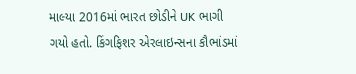માલ્યા 2016માં ભારત છોડીને UK ભાગી ગયો હતો. કિંગફિશર એરલાઇન્સના કૌભાંડમાં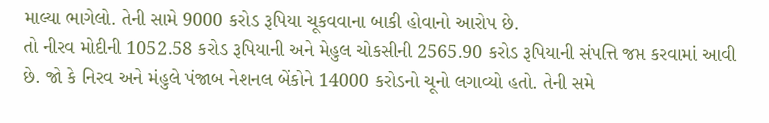માલ્યા ભાગેલો. તેની સામે 9000 કરોડ રૂપિયા ચૂકવવાના બાકી હોવાનો આરોપ છે.
તો નીરવ મોદીની 1052.58 કરોડ રૂપિયાની અને મેહુલ ચોકસીની 2565.90 કરોડ રૂપિયાની સંપત્તિ જપ્ત કરવામાં આવી છે. જો કે નિરવ અને મંહુલે પંજાબ નેશનલ બેંકોને 14000 કરોડનો ચૂનો લગાવ્યો હતો. તેની સમે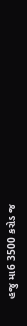હજુ મા6 3500 કરોડ જ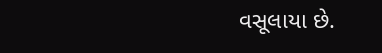વસૂલાયા છે.